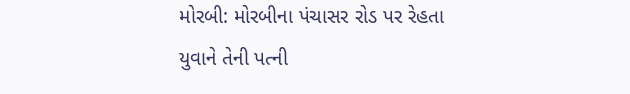મોરબી: મોરબીના પંચાસર રોડ પર રેહતા યુવાને તેની પત્ની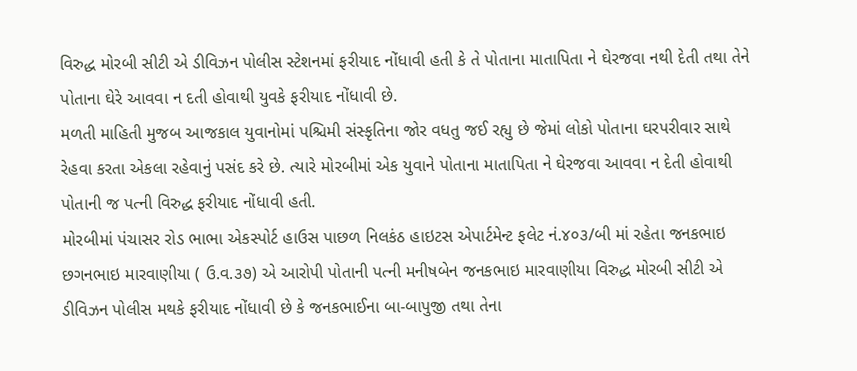વિરુદ્ધ મોરબી સીટી એ ડીવિઝન પોલીસ સ્ટેશનમાં ફરીયાદ નોંધાવી હતી કે તે પોતાના માતાપિતા ને ઘેરજવા નથી દેતી તથા તેને પોતાના ઘેરે આવવા ન દતી હોવાથી યુવકે ફરીયાદ નોંધાવી છે.
મળતી માહિતી મુજબ આજકાલ યુવાનોમાં પશ્ચિમી સંસ્કૃતિના જોર વધતુ જઈ રહ્યુ છે જેમાં લોકો પોતાના ઘરપરીવાર સાથે રેહવા કરતા એકલા રહેવાનું પસંદ કરે છે. ત્યારે મોરબીમાં એક યુવાને પોતાના માતાપિતા ને ઘેરજવા આવવા ન દેતી હોવાથી પોતાની જ પત્ની વિરુદ્ધ ફરીયાદ નોંધાવી હતી.
મોરબીમાં પંચાસર રોડ ભાભા એકસ્પોર્ટ હાઉસ પાછળ નિલકંઠ હાઇટસ એપાર્ટમેન્ટ ફલેટ નં.૪૦૩/બી માં રહેતા જનકભાઇ છગનભાઇ મારવાણીયા ( ઉ.વ.૩૭) એ આરોપી પોતાની પત્ની મનીષબેન જનકભાઇ મારવાણીયા વિરુદ્ધ મોરબી સીટી એ ડીવિઝન પોલીસ મથકે ફરીયાદ નોંધાવી છે કે જનકભાઈના બા-બાપુજી તથા તેના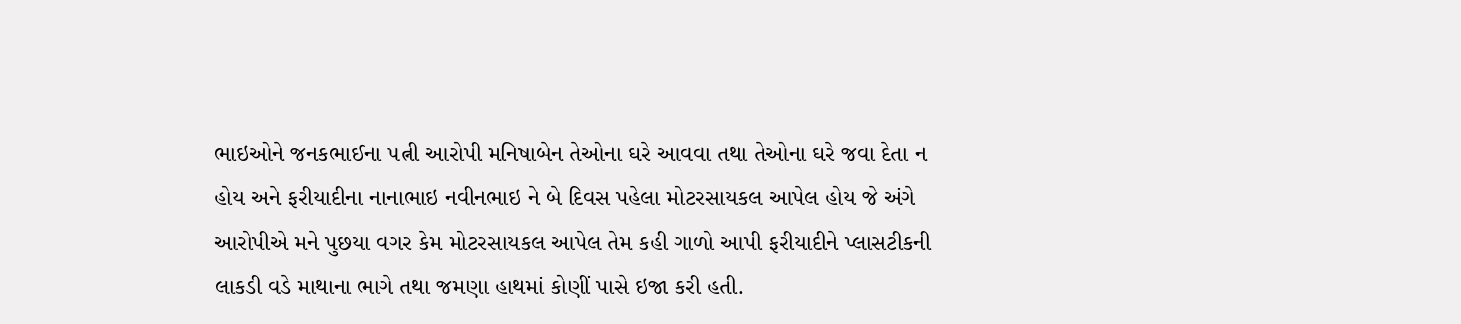ભાઇઓને જનકભાઈના ૫ત્ની આરોપી મનિષાબેન તેઓના ઘરે આવવા તથા તેઓના ઘરે જવા દેતા ન હોય અને ફરીયાદીના નાનાભાઇ નવીનભાઇ ને બે દિવસ પહેલા મોટરસાયકલ આપેલ હોય જે અંગે આરોપીએ મને પુછયા વગર કેમ મોટરસાયકલ આપેલ તેમ કહી ગાળો આપી ફરીયાદીને પ્લાસટીકની લાકડી વડે માથાના ભાગે તથા જમણા હાથમાં કોણીં પાસે ઇજા કરી હતી.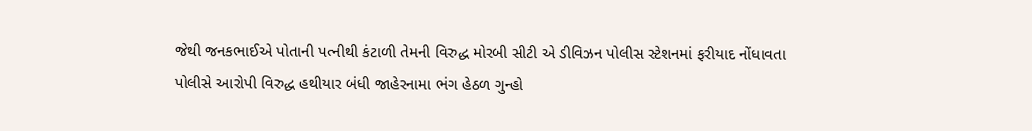જેથી જનકભાઈએ પોતાની પત્નીથી કંટાળી તેમની વિરુદ્ધ મોરબી સીટી એ ડીવિઝન પોલીસ સ્ટેશનમાં ફરીયાદ નોંધાવતા પોલીસે આરોપી વિરુદ્ધ હથીયાર બંધી જાહેરનામા ભંગ હેઠળ ગુન્હો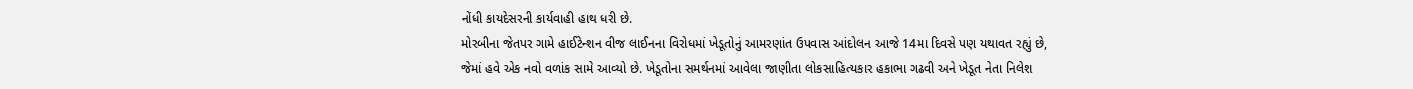નોંધી કાયદેસરની કાર્યવાહી હાથ ધરી છે.
મોરબીના જેતપર ગામે હાઈટેન્શન વીજ લાઈનના વિરોધમાં ખેડૂતોનું આમરણાંત ઉપવાસ આંદોલન આજે 14મા દિવસે પણ યથાવત રહ્યું છે, જેમાં હવે એક નવો વળાંક સામે આવ્યો છે. ખેડૂતોના સમર્થનમાં આવેલા જાણીતા લોકસાહિત્યકાર હકાભા ગઢવી અને ખેડૂત નેતા નિલેશ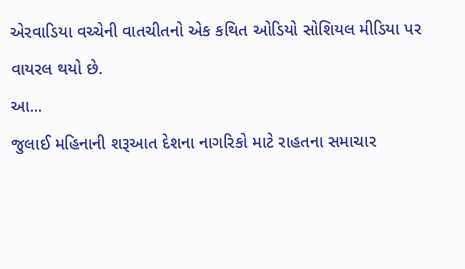એરવાડિયા વચ્ચેની વાતચીતનો એક કથિત ઓડિયો સોશિયલ મીડિયા પર વાયરલ થયો છે.
આ...
જુલાઈ મહિનાની શરૂઆત દેશના નાગરિકો માટે રાહતના સમાચાર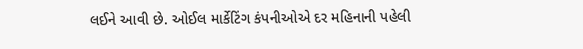લઈને આવી છે. ઓઈલ માર્કેટિંગ કંપનીઓએ દર મહિનાની પહેલી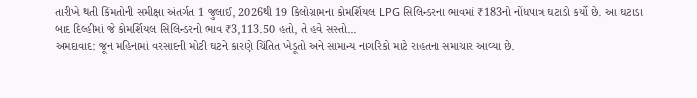તારીખે થતી કિંમતોની સમીક્ષા અંતર્ગત 1 જુલાઈ, 2026થી 19 કિલોગ્રામના કોમર્શિયલ LPG સિલિન્ડરના ભાવમાં ₹183નો નોંધપાત્ર ઘટાડો કર્યો છે. આ ઘટાડા બાદ દિલ્હીમાં જે કોમર્શિયલ સિલિન્ડરનો ભાવ ₹3,113.50 હતો, તે હવે સસ્તો...
અમદાવાદ: જૂન મહિનામાં વરસાદની મોટી ઘટને કારણે ચિંતિત ખેડૂતો અને સામાન્ય નાગરિકો માટે રાહતના સમાચાર આવ્યા છે.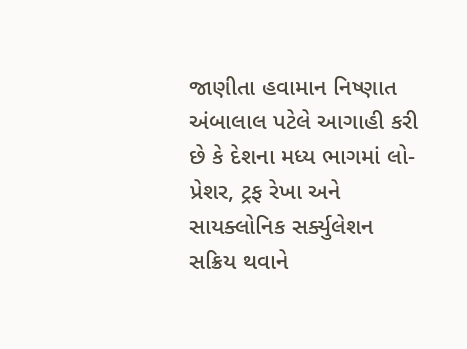જાણીતા હવામાન નિષ્ણાત અંબાલાલ પટેલે આગાહી કરી છે કે દેશના મધ્ય ભાગમાં લો-પ્રેશર, ટ્રફ રેખા અને સાયક્લોનિક સર્ક્યુલેશન સક્રિય થવાને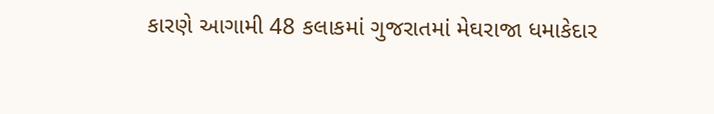કારણે આગામી 48 કલાકમાં ગુજરાતમાં મેઘરાજા ધમાકેદાર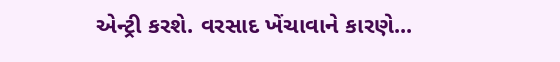એન્ટ્રી કરશે. વરસાદ ખેંચાવાને કારણે...